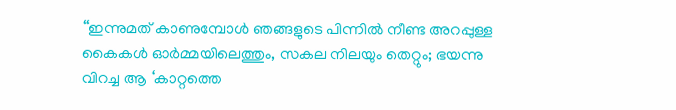‘‘ഇന്നുമത് കാണുമ്പോള്‍ ഞങ്ങളുടെ പിന്നിൽ നീണ്ട അറപ്പുള്ള കൈകൾ ഓർമ്മയിലെത്തും, സകല നിലയും തെറ്റും; ഭയന്നു വിറച്ച ആ ‘കാറ്റത്തെ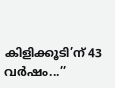കിളിക്കൂടി’ന് 43 വര്‍ഷം...’’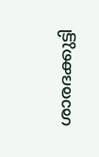ശാരദക്കുട്ടി